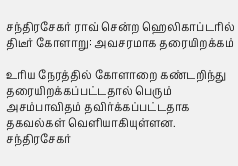சந்திரசேகர் ராவ் சென்ற ஹெலிகாப்டரில் திடீர் கோளாறு: அவசரமாக தரையிறக்கம்

உரிய நேரத்தில் கோளாறை கண்டறிந்து தரையிறக்கப்பட்டதால் பெரும் அசம்பாவிதம் தவிர்க்கப்பட்டதாக தகவல்கள் வெளியாகியுள்ளன.
சந்திரசேகர்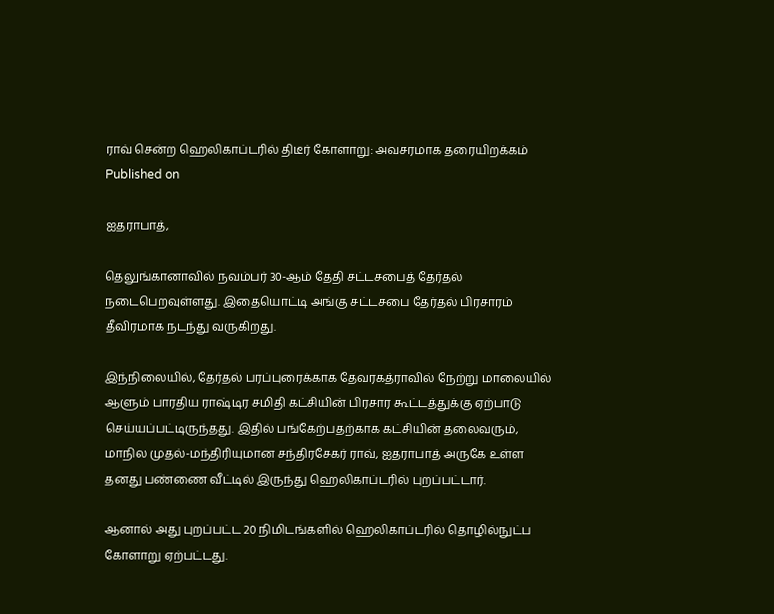ராவ் சென்ற ஹெலிகாப்டரில் திடீர் கோளாறு: அவசரமாக தரையிறக்கம்
Published on

ஐதராபாத்,

தெலுங்கானாவில் நவம்பர் 30-ஆம் தேதி சட்டசபைத் தேர்தல் நடைபெறவுள்ளது. இதையொட்டி அங்கு சட்டசபை தேர்தல் பிரசாரம் தீவிரமாக நடந்து வருகிறது.

இந்நிலையில், தேர்தல் பரப்புரைக்காக தேவரகத்ராவில் நேற்று மாலையில் ஆளும் பாரதிய ராஷ்டிர சமிதி கட்சியின் பிரசார கூட்டத்துக்கு ஏற்பாடு செய்யப்பட்டிருந்தது. இதில் பங்கேற்பதற்காக கட்சியின் தலைவரும், மாநில முதல்-மந்திரியுமான சந்திரசேகர் ராவ், ஐதராபாத் அருகே உள்ள தனது பண்ணை வீட்டில் இருந்து ஹெலிகாப்டரில் புறப்பட்டார்.

ஆனால் அது புறப்பட்ட 20 நிமிடங்களில் ஹெலிகாப்டரில் தொழில்நுட்ப கோளாறு ஏற்பட்டது.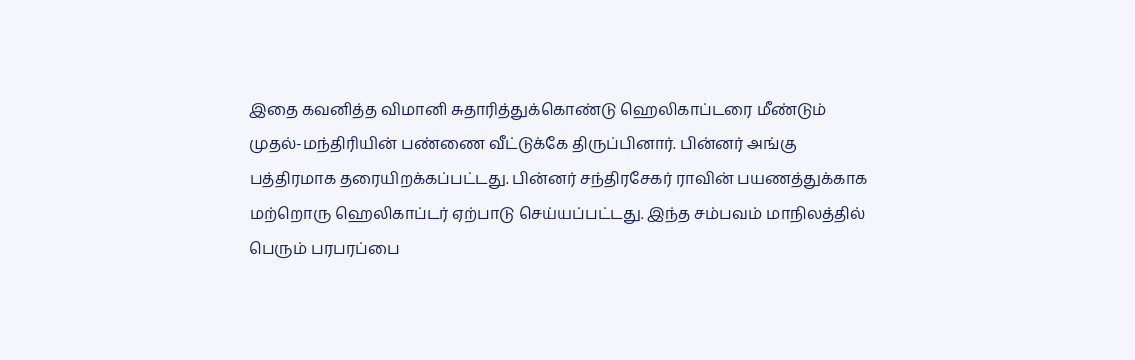இதை கவனித்த விமானி சுதாரித்துக்கொண்டு ஹெலிகாப்டரை மீண்டும் முதல்-மந்திரியின் பண்ணை வீட்டுக்கே திருப்பினார். பின்னர் அங்கு பத்திரமாக தரையிறக்கப்பட்டது. பின்னர் சந்திரசேகர் ராவின் பயணத்துக்காக மற்றொரு ஹெலிகாப்டர் ஏற்பாடு செய்யப்பட்டது. இந்த சம்பவம் மாநிலத்தில் பெரும் பரபரப்பை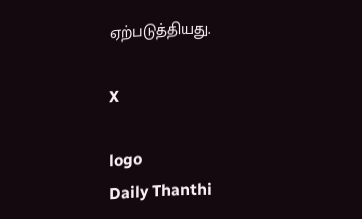ஏற்படுத்தியது.

X

logo
Daily Thanthi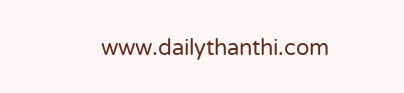www.dailythanthi.com